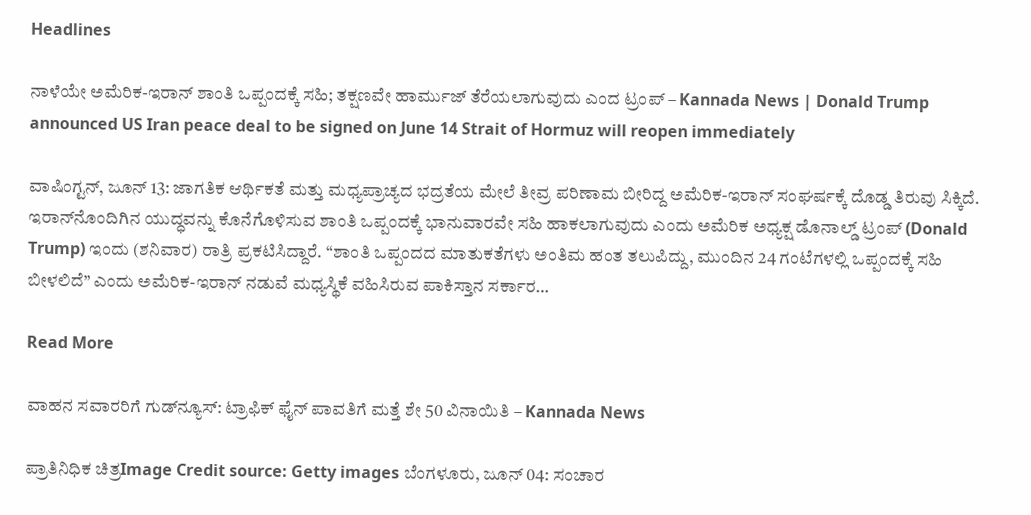Headlines

ನಾಳೆಯೇ ಅಮೆರಿಕ-ಇರಾನ್ ಶಾಂತಿ ಒಪ್ಪಂದಕ್ಕೆ ಸಹಿ; ತಕ್ಷಣವೇ ಹಾರ್ಮುಜ್ ತೆರೆಯಲಾಗುವುದು ಎಂದ ಟ್ರಂಪ್ – Kannada News | Donald Trump announced US Iran peace deal to be signed on June 14 Strait of Hormuz will reopen immediately

ವಾಷಿಂಗ್ಟನ್, ಜೂನ್ 13: ಜಾಗತಿಕ ಆರ್ಥಿಕತೆ ಮತ್ತು ಮಧ್ಯಪ್ರಾಚ್ಯದ ಭದ್ರತೆಯ ಮೇಲೆ ತೀವ್ರ ಪರಿಣಾಮ ಬೀರಿದ್ದ ಅಮೆರಿಕ-ಇರಾನ್ ಸಂಘರ್ಷಕ್ಕೆ ದೊಡ್ಡ ತಿರುವು ಸಿಕ್ಕಿದೆ. ಇರಾನ್‌ನೊಂದಿಗಿನ ಯುದ್ಧವನ್ನು ಕೊನೆಗೊಳಿಸುವ ಶಾಂತಿ ಒಪ್ಪಂದಕ್ಕೆ ಭಾನುವಾರವೇ ಸಹಿ ಹಾಕಲಾಗುವುದು ಎಂದು ಅಮೆರಿಕ ಅಧ್ಯಕ್ಷ ಡೊನಾಲ್ಡ್ ಟ್ರಂಪ್ (Donald Trump) ಇಂದು (ಶನಿವಾರ) ರಾತ್ರಿ ಪ್ರಕಟಿಸಿದ್ದಾರೆ. “ಶಾಂತಿ ಒಪ್ಪಂದದ ಮಾತುಕತೆಗಳು ಅಂತಿಮ ಹಂತ ತಲುಪಿದ್ದು, ಮುಂದಿನ 24 ಗಂಟೆಗಳಲ್ಲಿ ಒಪ್ಪಂದಕ್ಕೆ ಸಹಿ ಬೀಳಲಿದೆ” ಎಂದು ಅಮೆರಿಕ-ಇರಾನ್ ನಡುವೆ ಮಧ್ಯಸ್ಥಿಕೆ ವಹಿಸಿರುವ ಪಾಕಿಸ್ತಾನ ಸರ್ಕಾರ…

Read More

ವಾಹನ ಸವಾರರಿಗೆ ಗುಡ್‌ನ್ಯೂಸ್: ಟ್ರಾಫಿಕ್ ಫೈನ್ ಪಾವತಿಗೆ ಮತ್ತೆ ಶೇ 50 ವಿನಾಯಿತಿ – Kannada News

ಪ್ರಾತಿನಿಧಿಕ ಚಿತ್ರImage Credit source: Getty images ಬೆಂಗಳೂರು, ಜೂನ್ 04: ಸಂಚಾರ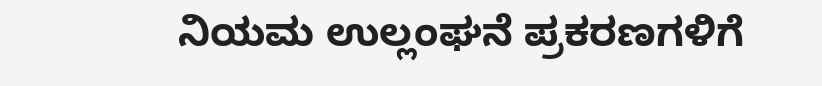ನಿಯಮ ಉಲ್ಲಂಘನೆ ಪ್ರಕರಣಗಳಿಗೆ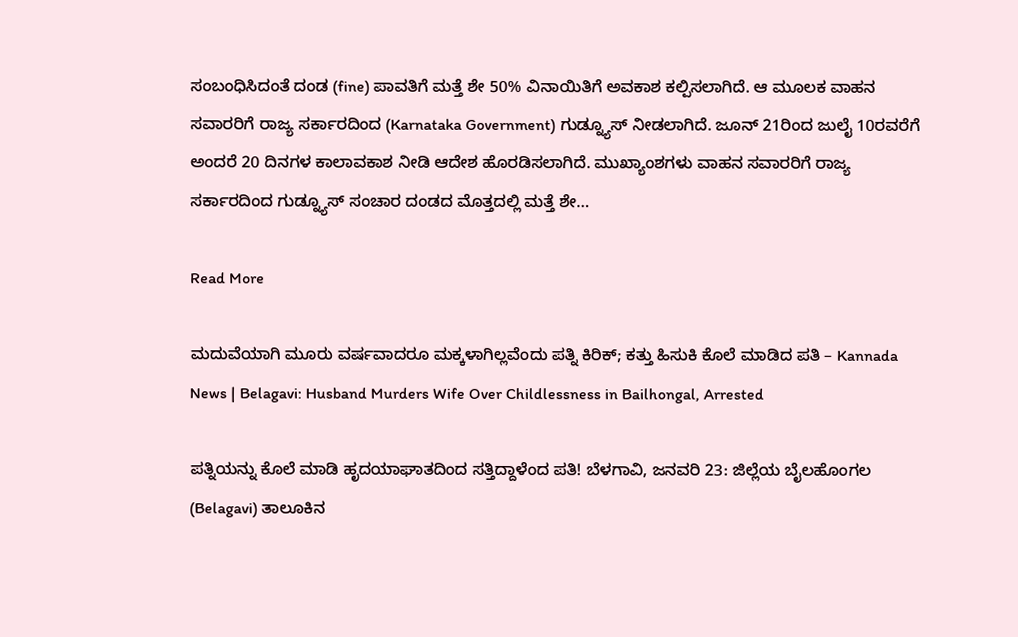ಸಂಬಂಧಿಸಿದಂತೆ ದಂಡ (fine) ಪಾವತಿಗೆ ಮತ್ತೆ ಶೇ 50% ವಿನಾಯಿತಿಗೆ ಅವಕಾಶ ಕಲ್ಪಿಸಲಾಗಿದೆ. ಆ ಮೂಲಕ ವಾಹನ ಸವಾರರಿಗೆ ರಾಜ್ಯ ಸರ್ಕಾರದಿಂದ (Karnataka Government) ಗುಡ್ನ್ಯೂಸ್ ನೀಡಲಾಗಿದೆ. ಜೂನ್ 21ರಿಂದ ಜುಲೈ 10ರವರೆಗೆ ಅಂದರೆ 20 ದಿನಗಳ ಕಾಲಾವಕಾಶ ನೀಡಿ ಆದೇಶ ಹೊರಡಿಸಲಾಗಿದೆ. ಮುಖ್ಯಾಂಶಗಳು ವಾಹನ ಸವಾರರಿಗೆ ರಾಜ್ಯ ಸರ್ಕಾರದಿಂದ ಗುಡ್ನ್ಯೂಸ್ ಸಂಚಾರ ದಂಡದ ಮೊತ್ತದಲ್ಲಿ ಮತ್ತೆ ಶೇ…

Read More

ಮದುವೆಯಾಗಿ ಮೂರು ವರ್ಷವಾದರೂ ಮಕ್ಕಳಾಗಿಲ್ಲವೆಂದು ಪತ್ನಿ ಕಿರಿಕ್; ಕತ್ತು ಹಿಸುಕಿ ಕೊಲೆ ಮಾಡಿದ ಪತಿ – Kannada News | Belagavi: Husband Murders Wife Over Childlessness in Bailhongal, Arrested

ಪತ್ನಿಯನ್ನು ಕೊಲೆ ಮಾಡಿ ಹೃದಯಾಘಾತದಿಂದ ಸತ್ತಿದ್ದಾಳೆಂದ ಪತಿ! ಬೆಳಗಾವಿ, ಜನವರಿ 23: ಜಿಲ್ಲೆಯ ಬೈಲಹೊಂಗಲ (Belagavi) ತಾಲೂಕಿನ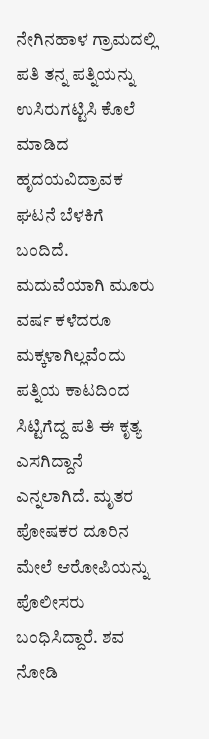ನೇಗಿನಹಾಳ ಗ್ರಾಮದಲ್ಲಿ ಪತಿ ತನ್ನ ಪತ್ನಿಯನ್ನು ಉಸಿರುಗಟ್ಟಿಸಿ ಕೊಲೆ  ಮಾಡಿದ ಹೃದಯವಿದ್ರಾವಕ ಘಟನೆ ಬೆಳಕಿಗೆ ಬಂದಿದೆ. ಮದುವೆಯಾಗಿ ಮೂರು ವರ್ಷ ಕಳೆದರೂ ಮಕ್ಕಳಾಗಿಲ್ಲವೆಂದು ಪತ್ನಿಯ ಕಾಟದಿಂದ ಸಿಟ್ಟಿಗೆದ್ದ ಪತಿ ಈ ಕೃತ್ಯ ಎಸಗಿದ್ದಾನೆ ಎನ್ನಲಾಗಿದೆ. ಮೃತರ ಪೋಷಕರ ದೂರಿನ ಮೇಲೆ ಆರೋಪಿಯನ್ನು ಪೊಲೀಸರು ಬಂಧಿಸಿದ್ದಾರೆ. ಶವ ನೋಡಿ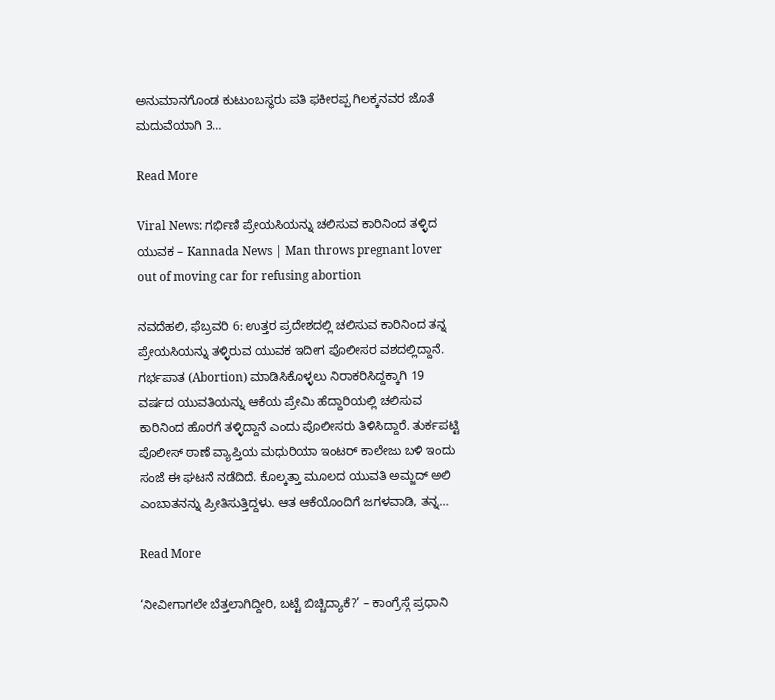ಅನುಮಾನಗೊಂಡ ಕುಟುಂಬಸ್ಥರು ಪತಿ ಫಕೀರಪ್ಪ ಗಿಲಕ್ಕನವರ ಜೊತೆ ಮದುವೆಯಾಗಿ 3…

Read More

Viral News: ಗರ್ಭಿಣಿ ಪ್ರೇಯಸಿಯನ್ನು ಚಲಿಸುವ ಕಾರಿನಿಂದ ತಳ್ಳಿದ ಯುವಕ – Kannada News | Man throws pregnant lover out of moving car for refusing abortion

ನವದೆಹಲಿ, ಫೆಬ್ರವರಿ 6: ಉತ್ತರ ಪ್ರದೇಶದಲ್ಲಿ ಚಲಿಸುವ ಕಾರಿನಿಂದ ತನ್ನ ಪ್ರೇಯಸಿಯನ್ನು ತಳ್ಳಿರುವ ಯುವಕ ಇದೀಗ ಪೊಲೀಸರ ವಶದಲ್ಲಿದ್ದಾನೆ. ಗರ್ಭಪಾತ (Abortion) ಮಾಡಿಸಿಕೊಳ್ಳಲು ನಿರಾಕರಿಸಿದ್ದಕ್ಕಾಗಿ 19 ವರ್ಷದ ಯುವತಿಯನ್ನು ಆಕೆಯ ಪ್ರೇಮಿ ಹೆದ್ದಾರಿಯಲ್ಲಿ ಚಲಿಸುವ ಕಾರಿನಿಂದ ಹೊರಗೆ ತಳ್ಳಿದ್ದಾನೆ ಎಂದು ಪೊಲೀಸರು ತಿಳಿಸಿದ್ದಾರೆ. ತುರ್ಕಪಟ್ಟಿ ಪೊಲೀಸ್ ಠಾಣೆ ವ್ಯಾಪ್ತಿಯ ಮಧುರಿಯಾ ಇಂಟರ್ ಕಾಲೇಜು ಬಳಿ ಇಂದು ಸಂಜೆ ಈ ಘಟನೆ ನಡೆದಿದೆ. ಕೊಲ್ಕತ್ತಾ ಮೂಲದ ಯುವತಿ ಅಮ್ಜದ್ ಅಲಿ ಎಂಬಾತನನ್ನು ಪ್ರೀತಿಸುತ್ತಿದ್ದಳು. ಆತ ಆಕೆಯೊಂದಿಗೆ ಜಗಳವಾಡಿ, ತನ್ನ…

Read More

‘ನೀವೀಗಾಗಲೇ ಬೆತ್ತಲಾಗಿದ್ದೀರಿ, ಬಟ್ಟೆ ಬಿಚ್ಚಿದ್ಯಾಕೆ?’ – ಕಾಂಗ್ರೆಸ್ಗೆ ಪ್ರಧಾನಿ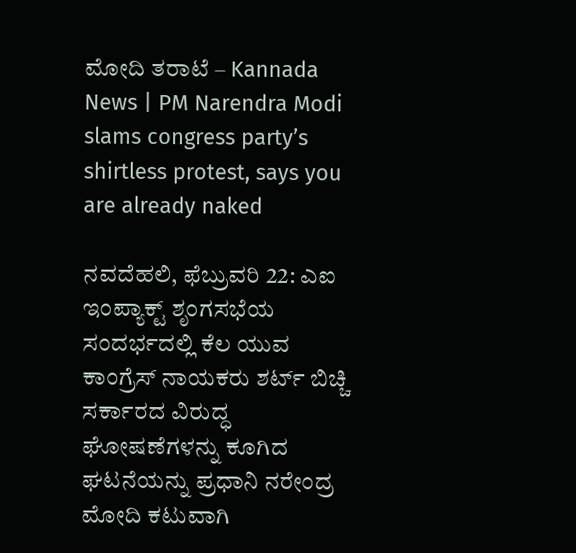ಮೋದಿ ತರಾಟೆ – Kannada News | PM Narendra Modi slams congress party’s shirtless protest, says you are already naked

ನವದೆಹಲಿ, ಫೆಬ್ರುವರಿ 22: ಎಐ ಇಂಪ್ಯಾಕ್ಟ್ ಶೃಂಗಸಭೆಯ ಸಂದರ್ಭದಲ್ಲಿ ಕೆಲ ಯುವ ಕಾಂಗ್ರೆಸ್ ನಾಯಕರು ಶರ್ಟ್ ಬಿಚ್ಚಿ ಸರ್ಕಾರದ ವಿರುದ್ಧ ಘೋಷಣೆಗಳನ್ನು ಕೂಗಿದ ಘಟನೆಯನ್ನು ಪ್ರಧಾನಿ ನರೇಂದ್ರ ಮೋದಿ ಕಟುವಾಗಿ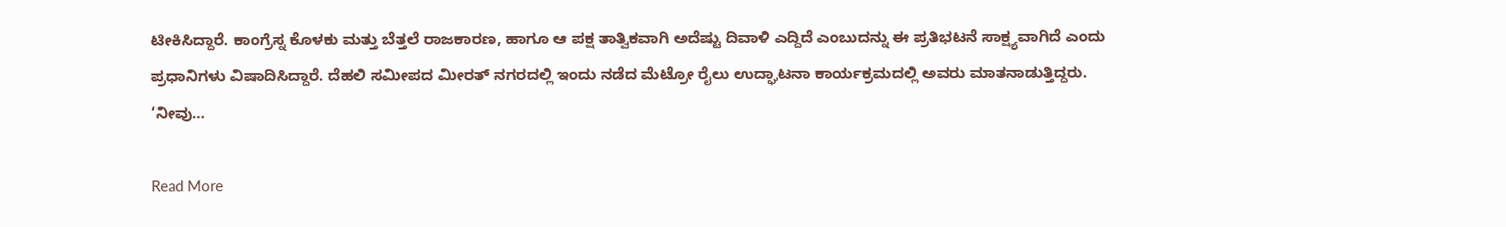ಟೀಕಿಸಿದ್ದಾರೆ. ಕಾಂಗ್ರೆಸ್ನ ಕೊಳಕು ಮತ್ತು ಬೆತ್ತಲೆ ರಾಜಕಾರಣ, ಹಾಗೂ ಆ ಪಕ್ಷ ತಾತ್ವಿಕವಾಗಿ ಅದೆಷ್ಟು ದಿವಾಳಿ ಎದ್ದಿದೆ ಎಂಬುದನ್ನು ಈ ಪ್ರತಿಭಟನೆ ಸಾಕ್ಷ್ಯವಾಗಿದೆ ಎಂದು ಪ್ರಧಾನಿಗಳು ವಿಷಾದಿಸಿದ್ದಾರೆ. ದೆಹಲಿ ಸಮೀಪದ ಮೀರತ್ ನಗರದಲ್ಲಿ ಇಂದು ನಡೆದ ಮೆಟ್ರೋ ರೈಲು ಉದ್ಘಾಟನಾ ಕಾರ್ಯಕ್ರಮದಲ್ಲಿ ಅವರು ಮಾತನಾಡುತ್ತಿದ್ದರು. ‘ನೀವು…

Read More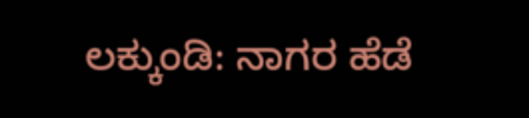ಲಕ್ಕುಂಡಿ: ನಾಗರ ಹೆಡೆ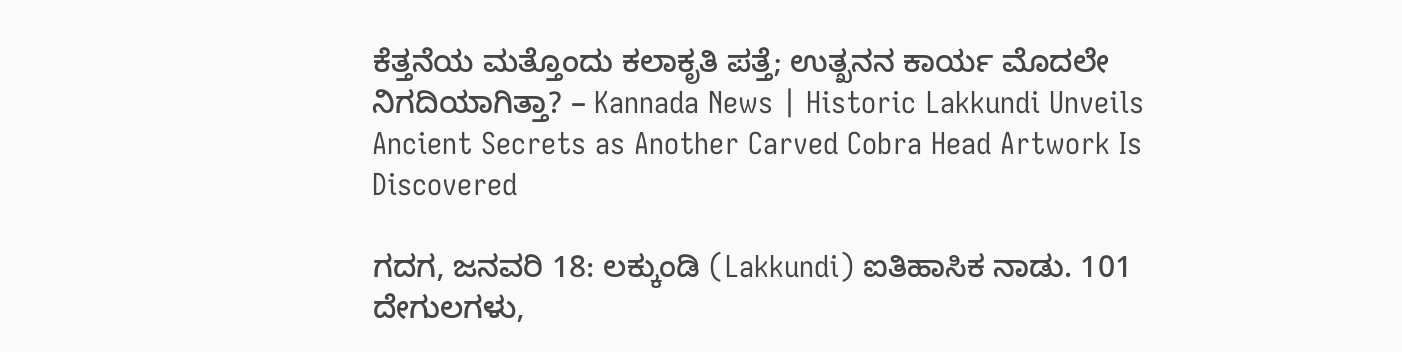ಕೆತ್ತನೆಯ ಮತ್ತೊಂದು ಕಲಾಕೃತಿ ಪತ್ತೆ; ಉತ್ಖನನ ಕಾರ್ಯ ಮೊದಲೇ ನಿಗದಿಯಾಗಿತ್ತಾ? – Kannada News | Historic Lakkundi Unveils Ancient Secrets as Another Carved Cobra Head Artwork Is Discovered

ಗದಗ, ಜನವರಿ 18: ಲಕ್ಕುಂಡಿ (Lakkundi) ಐತಿಹಾಸಿಕ ನಾಡು. 101 ದೇಗುಲಗಳು,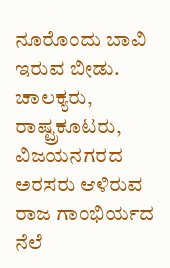ನೂರೊಂದು ಬಾವಿ ಇರುವ ಬೀಡು. ಚಾಲಕ್ಯರು, ರಾಷ್ಟ್ರಕೂಟರು, ವಿಜಯನಗರದ ಅರಸರು ಆಳಿರುವ ರಾಜ ಗಾಂಭಿರ್ಯದ ನೆಲೆ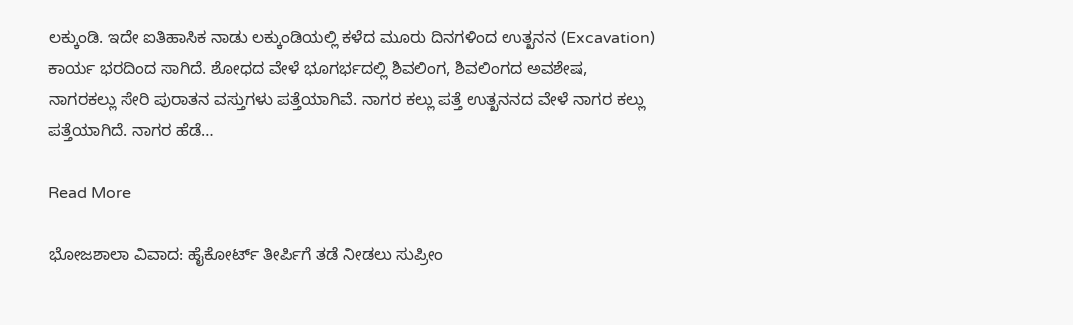ಲಕ್ಕುಂಡಿ. ಇದೇ ಐತಿಹಾಸಿಕ ನಾಡು ಲಕ್ಕುಂಡಿಯಲ್ಲಿ ಕಳೆದ ಮೂರು ದಿನಗಳಿಂದ ಉತ್ಖನನ (Excavation) ಕಾರ್ಯ ಭರದಿಂದ ಸಾಗಿದೆ. ಶೋಧದ ವೇಳೆ ಭೂಗರ್ಭದಲ್ಲಿ ಶಿವಲಿಂಗ, ಶಿವಲಿಂಗದ ಅವಶೇಷ, ನಾಗರಕಲ್ಲು ಸೇರಿ ಪುರಾತನ ವಸ್ತುಗಳು ಪತ್ತೆಯಾಗಿವೆ. ನಾಗರ ಕಲ್ಲು ಪತ್ತೆ ಉತ್ಖನನದ ವೇಳೆ ನಾಗರ ಕಲ್ಲು ಪತ್ತೆಯಾಗಿದೆ. ನಾಗರ ಹೆಡೆ…

Read More

ಭೋಜಶಾಲಾ ವಿವಾದ: ಹೈಕೋರ್ಟ್ ತೀರ್ಪಿಗೆ ತಡೆ ನೀಡಲು ಸುಪ್ರೀಂ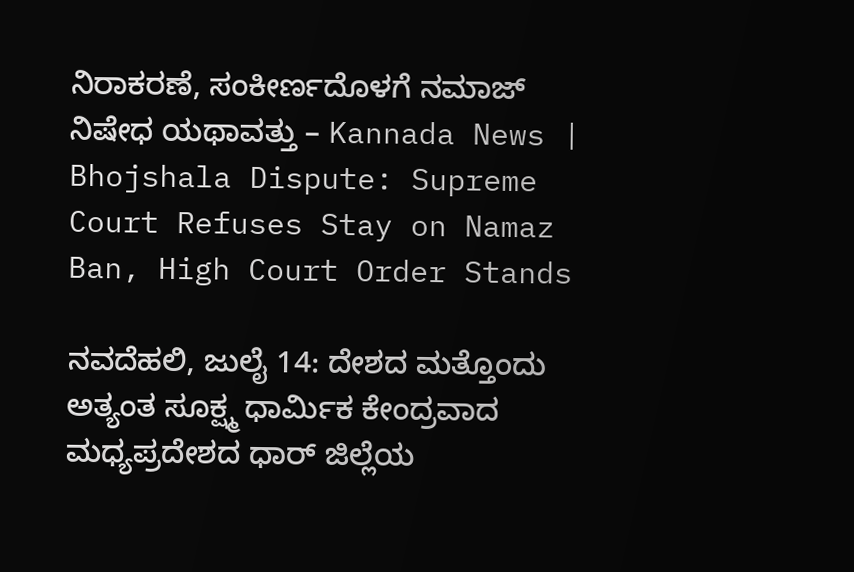ನಿರಾಕರಣೆ, ಸಂಕೀರ್ಣದೊಳಗೆ ನಮಾಜ್ ನಿಷೇಧ ಯಥಾವತ್ತು – Kannada News | Bhojshala Dispute: Supreme Court Refuses Stay on Namaz Ban, High Court Order Stands

ನವದೆಹಲಿ, ಜುಲೈ 14: ದೇಶದ ಮತ್ತೊಂದು ಅತ್ಯಂತ ಸೂಕ್ಷ್ಮ ಧಾರ್ಮಿಕ ಕೇಂದ್ರವಾದ ಮಧ್ಯಪ್ರದೇಶದ ಧಾರ್ ಜಿಲ್ಲೆಯ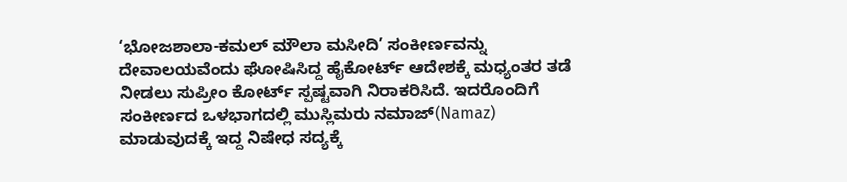‘ಭೋಜಶಾಲಾ-ಕಮಲ್ ಮೌಲಾ ಮಸೀದಿ’ ಸಂಕೀರ್ಣವನ್ನು ದೇವಾಲಯವೆಂದು ಘೋಷಿಸಿದ್ದ ಹೈಕೋರ್ಟ್ ಆದೇಶಕ್ಕೆ ಮಧ್ಯಂತರ ತಡೆ ನೀಡಲು ಸುಪ್ರೀಂ ಕೋರ್ಟ್ ಸ್ಪಷ್ಟವಾಗಿ ನಿರಾಕರಿಸಿದೆ. ಇದರೊಂದಿಗೆ ಸಂಕೀರ್ಣದ ಒಳಭಾಗದಲ್ಲಿ ಮುಸ್ಲಿಮರು ನಮಾಜ್(Namaz) ಮಾಡುವುದಕ್ಕೆ ಇದ್ದ ನಿಷೇಧ ಸದ್ಯಕ್ಕೆ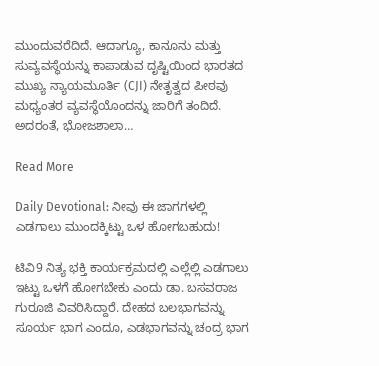ಮುಂದುವರೆದಿದೆ. ಆದಾಗ್ಯೂ, ಕಾನೂನು ಮತ್ತು ಸುವ್ಯವಸ್ಥೆಯನ್ನು ಕಾಪಾಡುವ ದೃಷ್ಟಿಯಿಂದ ಭಾರತದ ಮುಖ್ಯ ನ್ಯಾಯಮೂರ್ತಿ (CJI) ನೇತೃತ್ವದ ಪೀಠವು ಮಧ್ಯಂತರ ವ್ಯವಸ್ಥೆಯೊಂದನ್ನು ಜಾರಿಗೆ ತಂದಿದೆ. ಅದರಂತೆ, ಭೋಜಶಾಲಾ…

Read More

Daily Devotional: ನೀವು ಈ ಜಾಗಗಳಲ್ಲಿ ಎಡಗಾಲು ಮುಂದಕ್ಕಿಟ್ಟು ಒಳ ಹೋಗಬಹುದು!

ಟಿವಿ9 ನಿತ್ಯ ಭಕ್ತಿ ಕಾರ್ಯಕ್ರಮದಲ್ಲಿ ಎಲ್ಲೆಲ್ಲಿ ಎಡಗಾಲು ಇಟ್ಟು ಒಳಗೆ ಹೋಗಬೇಕು ಎಂದು ಡಾ. ಬಸವರಾಜ ಗುರೂಜಿ ವಿವರಿಸಿದ್ದಾರೆ. ದೇಹದ ಬಲಭಾಗವನ್ನು ಸೂರ್ಯ ಭಾಗ ಎಂದೂ, ಎಡಭಾಗವನ್ನು ಚಂದ್ರ ಭಾಗ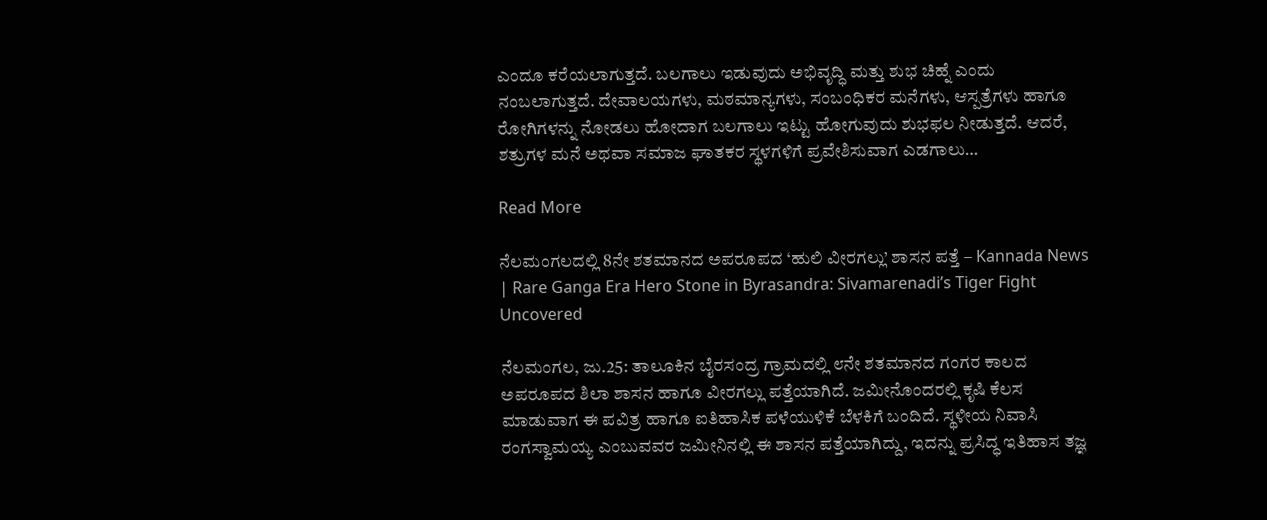ಎಂದೂ ಕರೆಯಲಾಗುತ್ತದೆ. ಬಲಗಾಲು ಇಡುವುದು ಅಭಿವೃದ್ಧಿ ಮತ್ತು ಶುಭ ಚಿಹ್ನೆ ಎಂದು ನಂಬಲಾಗುತ್ತದೆ. ದೇವಾಲಯಗಳು, ಮಠಮಾನ್ಯಗಳು, ಸಂಬಂಧಿಕರ ಮನೆಗಳು, ಆಸ್ಪತ್ರೆಗಳು ಹಾಗೂ ರೋಗಿಗಳನ್ನು ನೋಡಲು ಹೋದಾಗ ಬಲಗಾಲು ಇಟ್ಟು ಹೋಗುವುದು ಶುಭಫಲ ನೀಡುತ್ತದೆ. ಆದರೆ, ಶತ್ರುಗಳ ಮನೆ ಅಥವಾ ಸಮಾಜ ಘಾತಕರ ಸ್ಥಳಗಳಿಗೆ ಪ್ರವೇಶಿಸುವಾಗ ಎಡಗಾಲು…

Read More

ನೆಲಮಂಗಲದಲ್ಲಿ 8ನೇ ಶತಮಾನದ ಅಪರೂಪದ ‘ಹುಲಿ ವೀರಗಲ್ಲು’ ಶಾಸನ ಪತ್ತೆ – Kannada News | Rare Ganga Era Hero Stone in Byrasandra: Sivamarenadi’s Tiger Fight Uncovered

ನೆಲಮಂಗಲ, ಜು.25: ತಾಲೂಕಿನ ಬೈರಸಂದ್ರ ಗ್ರಾಮದಲ್ಲಿ ೮ನೇ ಶತಮಾನದ ಗಂಗರ ಕಾಲದ ಅಪರೂಪದ ಶಿಲಾ ಶಾಸನ ಹಾಗೂ ವೀರಗಲ್ಲು ಪತ್ತೆಯಾಗಿದೆ. ಜಮೀನೊಂದರಲ್ಲಿ ಕೃಷಿ ಕೆಲಸ ಮಾಡುವಾಗ ಈ ಪವಿತ್ರ ಹಾಗೂ ಐತಿಹಾಸಿಕ ಪಳೆಯುಳಿಕೆ ಬೆಳಕಿಗೆ ಬಂದಿದೆ. ಸ್ಥಳೀಯ ನಿವಾಸಿ ರಂಗಸ್ವಾಮಯ್ಯ ಎಂಬುವವರ ಜಮೀನಿನಲ್ಲಿ ಈ ಶಾಸನ ಪತ್ತೆಯಾಗಿದ್ದು, ಇದನ್ನು ಪ್ರಸಿದ್ಧ ಇತಿಹಾಸ ತಜ್ಞ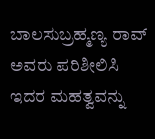ಬಾಲಸುಬ್ರಹ್ಮಣ್ಯ ರಾವ್ ಅವರು ಪರಿಶೀಲಿಸಿ ಇದರ ಮಹತ್ವವನ್ನು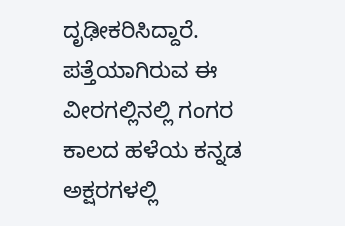ದೃಢೀಕರಿಸಿದ್ದಾರೆ. ಪತ್ತೆಯಾಗಿರುವ ಈ ವೀರಗಲ್ಲಿನಲ್ಲಿ ಗಂಗರ ಕಾಲದ ಹಳೆಯ ಕನ್ನಡ ಅಕ್ಷರಗಳಲ್ಲಿ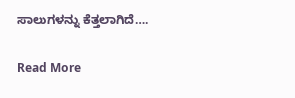ಸಾಲುಗಳನ್ನು ಕೆತ್ತಲಾಗಿದೆ….

Read More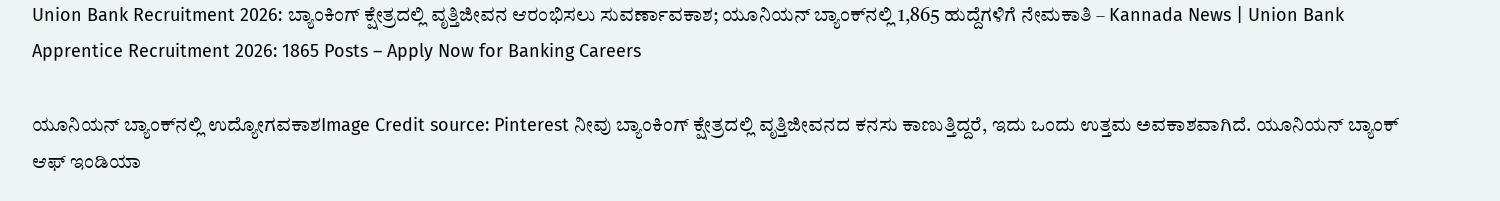Union Bank Recruitment 2026: ಬ್ಯಾಂಕಿಂಗ್ ಕ್ಷೇತ್ರದಲ್ಲಿ ವೃತ್ತಿಜೀವನ ಆರಂಭಿಸಲು ಸುವರ್ಣಾವಕಾಶ; ಯೂನಿಯನ್ ಬ್ಯಾಂಕ್‌ನಲ್ಲಿ 1,865 ಹುದ್ದೆಗಳಿಗೆ ನೇಮಕಾತಿ – Kannada News | Union Bank Apprentice Recruitment 2026: 1865 Posts – Apply Now for Banking Careers

ಯೂನಿಯನ್ ಬ್ಯಾಂಕ್‌ನಲ್ಲಿ ಉದ್ಯೋಗವಕಾಶImage Credit source: Pinterest ನೀವು ಬ್ಯಾಂಕಿಂಗ್ ಕ್ಷೇತ್ರದಲ್ಲಿ ವೃತ್ತಿಜೀವನದ ಕನಸು ಕಾಣುತ್ತಿದ್ದರೆ, ಇದು ಒಂದು ಉತ್ತಮ ಅವಕಾಶವಾಗಿದೆ. ಯೂನಿಯನ್ ಬ್ಯಾಂಕ್ ಆಫ್ ಇಂಡಿಯಾ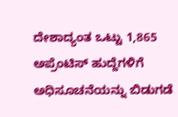ದೇಶಾದ್ಯಂತ ಒಟ್ಟು 1,865 ಅಪ್ರೆಂಟಿಸ್ ಹುದ್ದೆಗಳಿಗೆ ಅಧಿಸೂಚನೆಯನ್ನು ಬಿಡುಗಡೆ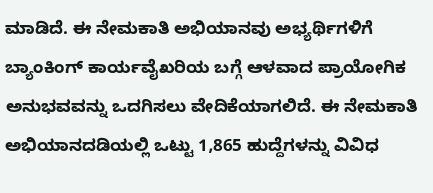ಮಾಡಿದೆ. ಈ ನೇಮಕಾತಿ ಅಭಿಯಾನವು ಅಭ್ಯರ್ಥಿಗಳಿಗೆ ಬ್ಯಾಂಕಿಂಗ್ ಕಾರ್ಯವೈಖರಿಯ ಬಗ್ಗೆ ಆಳವಾದ ಪ್ರಾಯೋಗಿಕ ಅನುಭವವನ್ನು ಒದಗಿಸಲು ವೇದಿಕೆಯಾಗಲಿದೆ. ಈ ನೇಮಕಾತಿ ಅಭಿಯಾನದಡಿಯಲ್ಲಿ ಒಟ್ಟು 1,865 ಹುದ್ದೆಗಳನ್ನು ವಿವಿಧ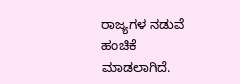ರಾಜ್ಯಗಳ ನಡುವೆ ಹಂಚಿಕೆ ಮಾಡಲಾಗಿದೆ.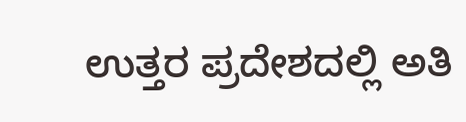ಉತ್ತರ ಪ್ರದೇಶದಲ್ಲಿ ಅತಿ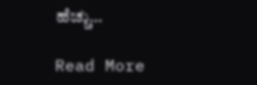ಹೆಚ್ಚು…

Read More